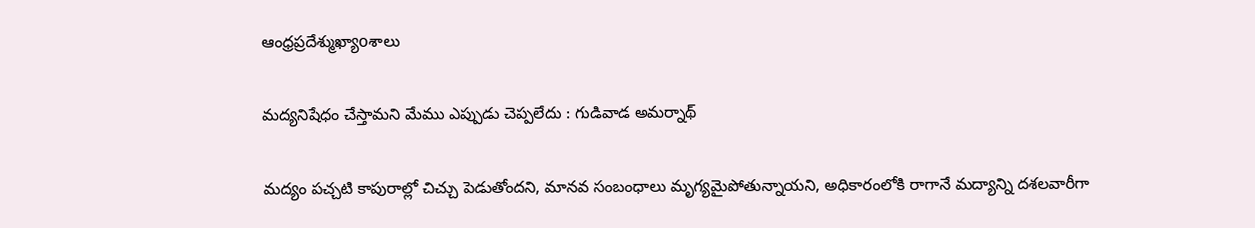ఆంధ్రప్రదేశ్ముఖ్యాoశాలు

మద్యనిషేధం చేస్తామని మేము ఎప్పుడు చెప్పలేదు : గుడివాడ అమర్నాథ్

మద్యం పచ్చటి కాపురాల్లో చిచ్చు పెడుతోందని, మానవ సంబంధాలు మృగ్యమైపోతున్నాయని, అధికారంలోకి రాగానే మద్యాన్ని దశలవారీగా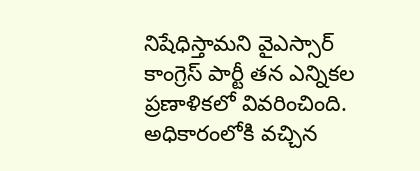నిషేధిస్తామని వైఎస్సార్ కాంగ్రెస్ పార్టీ తన ఎన్నికల ప్రణాళికలో వివరించింది. అధికారంలోకి వచ్చిన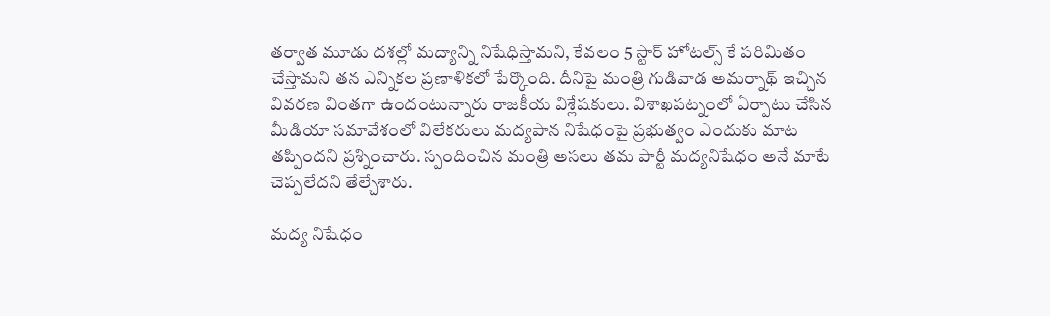తర్వాత మూడు దశల్లో మద్యాన్ని నిషేధిస్తామని, కేవలం 5 స్టార్ హోటల్స్ కే పరిమితం చేస్తామని తన ఎన్నికల ప్రణాళికలో పేర్కొంది. దీనిపై మంత్రి గుడివాడ అమర్నాథ్ ఇచ్చిన వివరణ వింతగా ఉందంటున్నారు రాజకీయ విశ్లేషకులు. విశాఖపట్నంలో ఏర్పాటు చేసిన మీడియా సమావేశంలో విలేకరులు మద్యపాన నిషేధంపై ప్రభుత్వం ఎందుకు మాట తప్పిందని ప్రశ్నించారు. స్పందించిన మంత్రి అసలు తమ పార్టీ మద్యనిషేధం అనే మాటే చెప్పలేదని తేల్చేశారు.

మద్య నిషేధం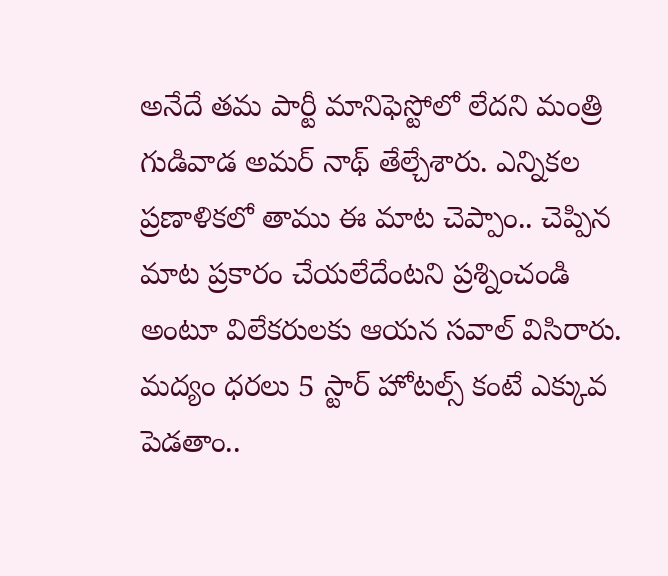అనేదే తమ పార్టీ మానిఫెస్టోలో లేదని మంత్రి గుడివాడ అమర్ నాథ్ తేల్చేశారు. ఎన్నికల ప్రణాళికలో తాము ఈ మాట చెప్పాం.. చెప్పిన మాట ప్రకారం చేయలేదేంటని ప్రశ్నించండి అంటూ విలేకరులకు ఆయన సవాల్ విసిరారు. మద్యం ధరలు 5 స్టార్ హోటల్స్ కంటే ఎక్కువ పెడతాం..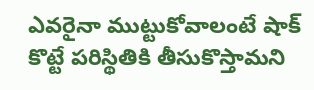ఎవరైనా ముట్టుకోవాలంటే షాక్ కొట్టే పరిస్థితికి తీసుకొస్తామని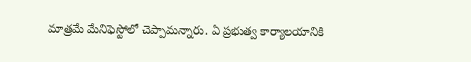మాత్రమే మేనిఫెస్టోలో చెప్పామన్నారు. ఏ ప్రభుత్వ కార్యాలయానికి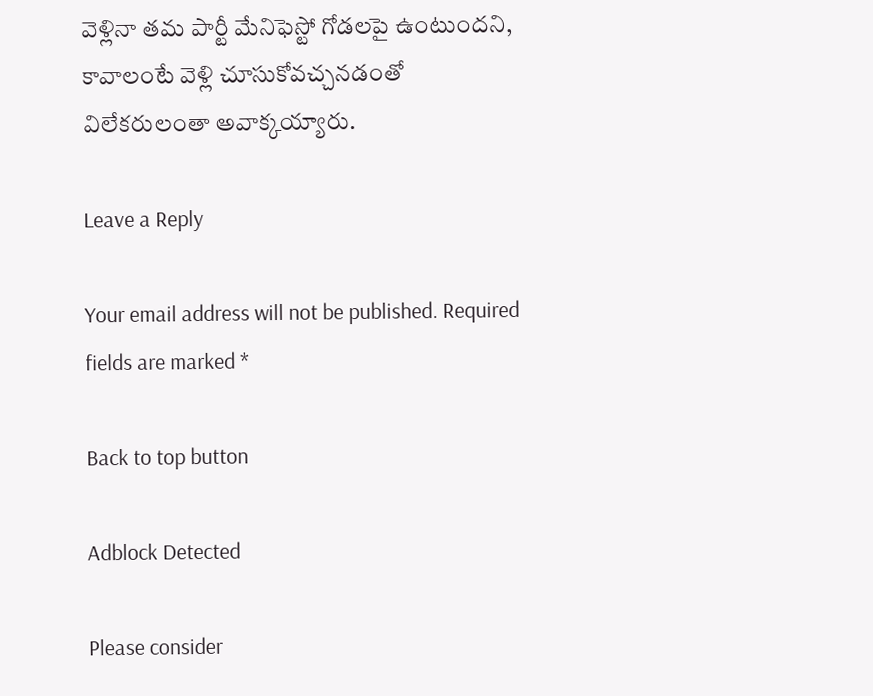వెళ్లినా తమ పార్టీ మేనిఫెస్టో గోడలపై ఉంటుందని, కావాలంటే వెళ్లి చూసుకోవచ్చనడంతో విలేకరులంతా అవాక్కయ్యారు.

Leave a Reply

Your email address will not be published. Required fields are marked *

Back to top button

Adblock Detected

Please consider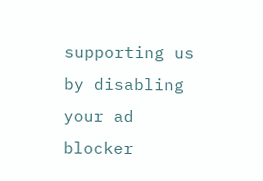supporting us by disabling your ad blocker